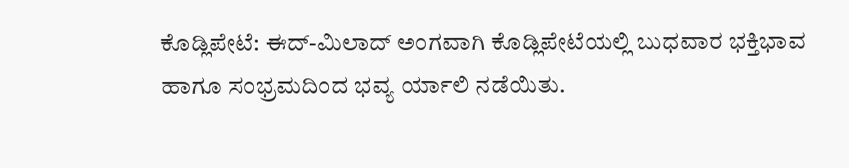ಕೊಡ್ಲಿಪೇಟೆ: ಈದ್-ಮಿಲಾದ್ ಅಂಗವಾಗಿ ಕೊಡ್ಲಿಪೇಟೆಯಲ್ಲಿ ಬುಧವಾರ ಭಕ್ತಿಭಾವ ಹಾಗೂ ಸಂಭ್ರಮದಿಂದ ಭವ್ಯ ರ್ಯಾಲಿ ನಡೆಯಿತು.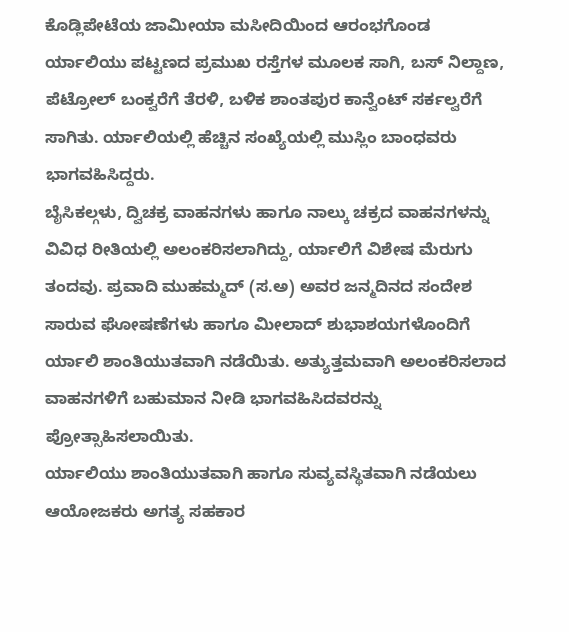ಕೊಡ್ಲಿಪೇಟೆಯ ಜಾಮೀಯಾ ಮಸೀದಿಯಿಂದ ಆರಂಭಗೊಂಡ ರ್ಯಾಲಿಯು ಪಟ್ಟಣದ ಪ್ರಮುಖ ರಸ್ತೆಗಳ ಮೂಲಕ ಸಾಗಿ, ಬಸ್ ನಿಲ್ದಾಣ, ಪೆಟ್ರೋಲ್ ಬಂಕ್ವರೆಗೆ ತೆರಳಿ, ಬಳಿಕ ಶಾಂತಪುರ ಕಾನ್ವೆಂಟ್ ಸರ್ಕಲ್ವರೆಗೆ ಸಾಗಿತು. ರ್ಯಾಲಿಯಲ್ಲಿ ಹೆಚ್ಚಿನ ಸಂಖ್ಯೆಯಲ್ಲಿ ಮುಸ್ಲಿಂ ಬಾಂಧವರು ಭಾಗವಹಿಸಿದ್ದರು.
ಬೈಸಿಕಲ್ಗಳು, ದ್ವಿಚಕ್ರ ವಾಹನಗಳು ಹಾಗೂ ನಾಲ್ಕು ಚಕ್ರದ ವಾಹನಗಳನ್ನು ವಿವಿಧ ರೀತಿಯಲ್ಲಿ ಅಲಂಕರಿಸಲಾಗಿದ್ದು, ರ್ಯಾಲಿಗೆ ವಿಶೇಷ ಮೆರುಗು ತಂದವು. ಪ್ರವಾದಿ ಮುಹಮ್ಮದ್ (ಸ.ಅ) ಅವರ ಜನ್ಮದಿನದ ಸಂದೇಶ ಸಾರುವ ಘೋಷಣೆಗಳು ಹಾಗೂ ಮೀಲಾದ್ ಶುಭಾಶಯಗಳೊಂದಿಗೆ ರ್ಯಾಲಿ ಶಾಂತಿಯುತವಾಗಿ ನಡೆಯಿತು. ಅತ್ಯುತ್ತಮವಾಗಿ ಅಲಂಕರಿಸಲಾದ ವಾಹನಗಳಿಗೆ ಬಹುಮಾನ ನೀಡಿ ಭಾಗವಹಿಸಿದವರನ್ನು ಪ್ರೋತ್ಸಾಹಿಸಲಾಯಿತು.
ರ್ಯಾಲಿಯು ಶಾಂತಿಯುತವಾಗಿ ಹಾಗೂ ಸುವ್ಯವಸ್ಥಿತವಾಗಿ ನಡೆಯಲು ಆಯೋಜಕರು ಅಗತ್ಯ ಸಹಕಾರ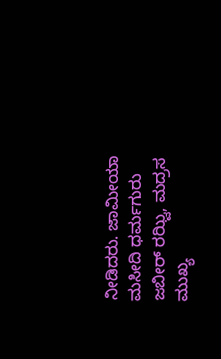ನೀಡಿದರು. ಜಾಮೀಯಾ ಮಸೀದಿ ಧರ್ಮಗುರು ಜಬೀರ್ ರಝ್ವಿ, ಮದ್ರಸ ಮುಖ್ಯ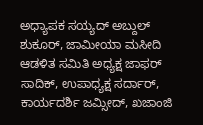ಅಧ್ಯಾಪಕ ಸಯ್ಯದ್ ಅಬ್ದುಲ್ ಶುಕೂರ್, ಜಾಮೀಯಾ ಮಸೀದಿ ಆಡಳಿತ ಸಮಿತಿ ಅಧ್ಯಕ್ಷ ಜಾಫರ್ ಸಾದಿಕ್, ಉಪಾಧ್ಯಕ್ಷ ಸರ್ದಾರ್, ಕಾರ್ಯದರ್ಶಿ ಜಮ್ಸೀದ್, ಖಜಾಂಜಿ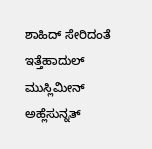ಶಾಹಿದ್ ಸೇರಿದಂತೆ ಇತ್ತೆಹಾದುಲ್ ಮುಸ್ಲಿಮೀನ್ ಅಹ್ಲೆಸುನ್ನತ್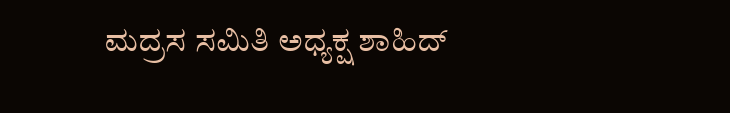ಮದ್ರಸ ಸಮಿತಿ ಅಧ್ಯಕ್ಷ ಶಾಹಿದ್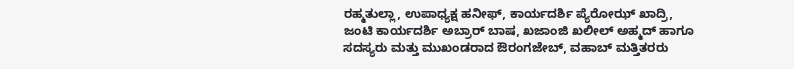ರಹ್ಮತುಲ್ಲಾ, ಉಪಾಧ್ಯಕ್ಷ ಹನೀಫ್, ಕಾರ್ಯದರ್ಶಿ ಪ್ಯೆರೋಝ್ ಖಾದ್ರಿ, ಜಂಟಿ ಕಾರ್ಯದರ್ಶಿ ಅಬ್ರಾರ್ ಬಾಷ, ಖಜಾಂಜಿ ಖಲೀಲ್ ಅಹ್ಮದ್ ಹಾಗೂ ಸದಸ್ಯರು ಮತ್ತು ಮುಖಂಡರಾದ ಔರಂಗಜೇಬ್, ವಹಾಬ್ ಮತ್ತಿತರರು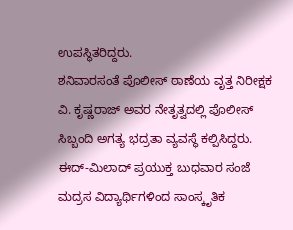ಉಪಸ್ಥಿತರಿದ್ದರು.
ಶನಿವಾರಸಂತೆ ಪೊಲೀಸ್ ಠಾಣೆಯ ವೃತ್ತ ನಿರೀಕ್ಷಕ ವಿ. ಕೃಷ್ಣರಾಜ್ ಅವರ ನೇತೃತ್ವದಲ್ಲಿ ಪೊಲೀಸ್ ಸಿಬ್ಬಂದಿ ಅಗತ್ಯ ಭದ್ರತಾ ವ್ಯವಸ್ಥೆ ಕಲ್ಪಿಸಿದ್ದರು.
ಈದ್-ಮಿಲಾದ್ ಪ್ರಯುಕ್ತ ಬುಧವಾರ ಸಂಜೆ ಮದ್ರಸ ವಿದ್ಯಾರ್ಥಿಗಳಿಂದ ಸಾಂಸ್ಕೃತಿಕ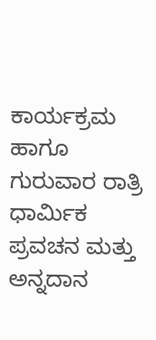ಕಾರ್ಯಕ್ರಮ ಹಾಗೂ ಗುರುವಾರ ರಾತ್ರಿ ಧಾರ್ಮಿಕ ಪ್ರವಚನ ಮತ್ತು ಅನ್ನದಾನ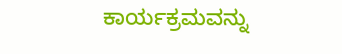ಕಾರ್ಯಕ್ರಮವನ್ನು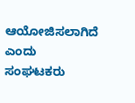ಆಯೋಜಿಸಲಾಗಿದೆ ಎಂದು ಸಂಘಟಕರು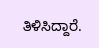ತಿಳಿಸಿದ್ದಾರೆ.